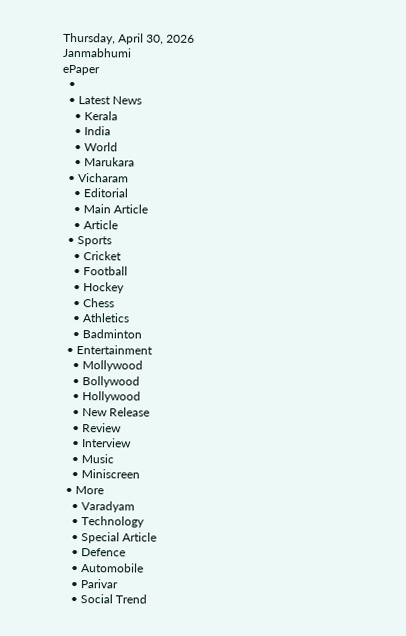Thursday, April 30, 2026
Janmabhumi
ePaper
  •
  • Latest News
    • Kerala
    • India
    • World
    • Marukara
  • Vicharam
    • Editorial
    • Main Article
    • Article
  • Sports
    • Cricket
    • Football
    • Hockey
    • Chess
    • Athletics
    • Badminton
  • Entertainment
    • Mollywood
    • Bollywood
    • Hollywood
    • New Release
    • Review
    • Interview
    • Music
    • Miniscreen
  • More
    • Varadyam
    • Technology
    • Special Article
    • Defence
    • Automobile
    • Parivar
    • Social Trend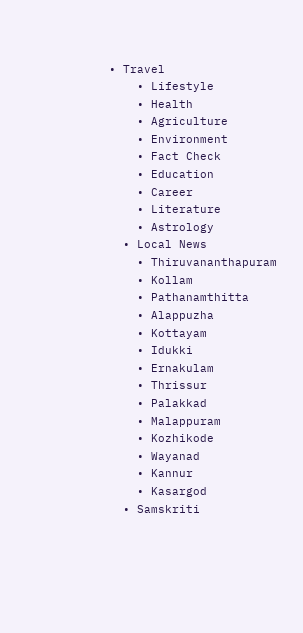• Travel
    • Lifestyle
    • Health
    • Agriculture
    • Environment
    • Fact Check
    • Education
    • Career
    • Literature
    • Astrology
  • Local News
    • Thiruvananthapuram
    • Kollam
    • Pathanamthitta
    • Alappuzha
    • Kottayam
    • Idukki
    • Ernakulam
    • Thrissur
    • Palakkad
    • Malappuram
    • Kozhikode
    • Wayanad
    • Kannur
    • Kasargod
  • Samskriti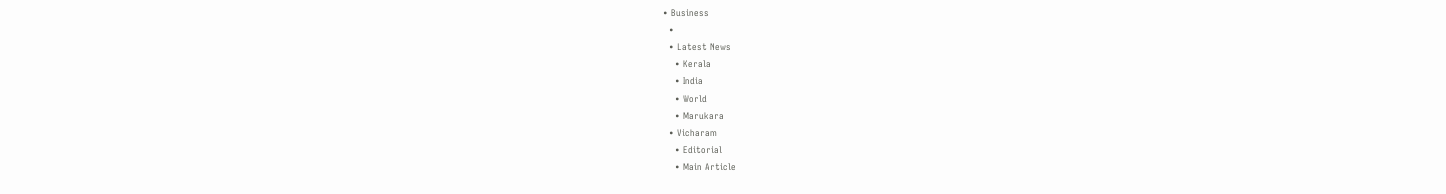• Business
  •
  • Latest News
    • Kerala
    • India
    • World
    • Marukara
  • Vicharam
    • Editorial
    • Main Article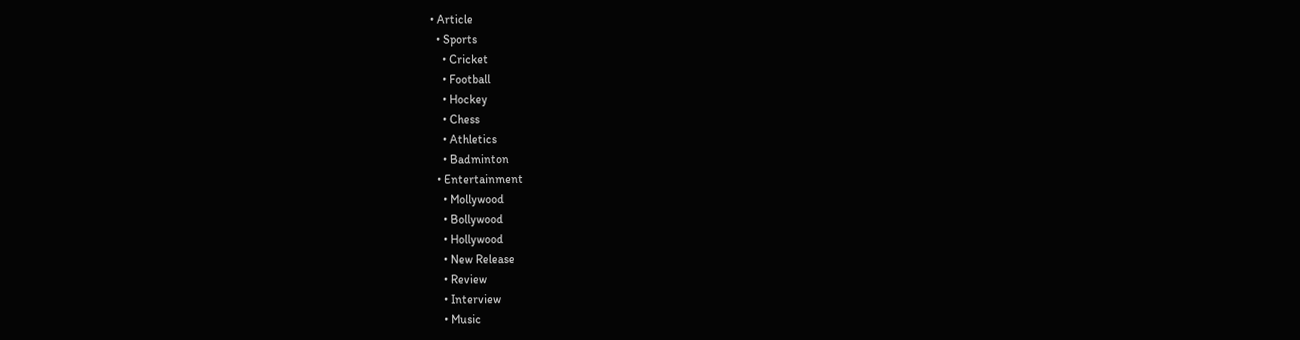• Article
  • Sports
    • Cricket
    • Football
    • Hockey
    • Chess
    • Athletics
    • Badminton
  • Entertainment
    • Mollywood
    • Bollywood
    • Hollywood
    • New Release
    • Review
    • Interview
    • Music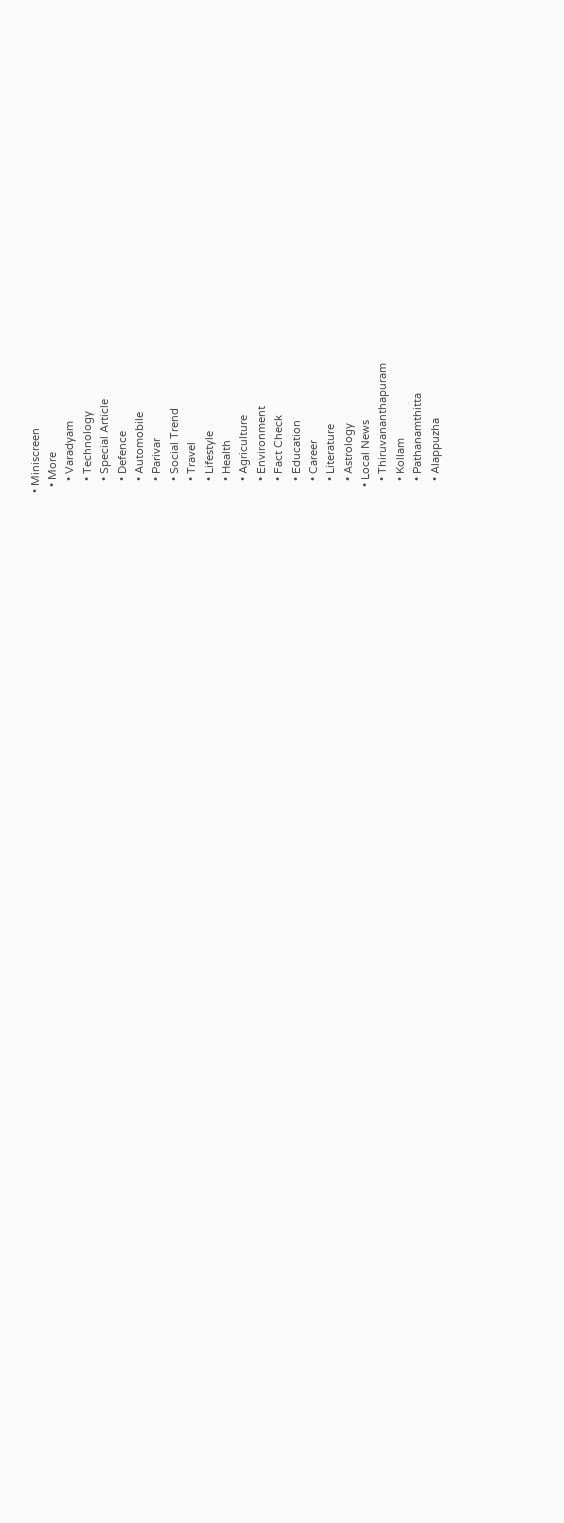• Miniscreen
  • More
    • Varadyam
    • Technology
    • Special Article
    • Defence
    • Automobile
    • Parivar
    • Social Trend
    • Travel
    • Lifestyle
    • Health
    • Agriculture
    • Environment
    • Fact Check
    • Education
    • Career
    • Literature
    • Astrology
  • Local News
    • Thiruvananthapuram
    • Kollam
    • Pathanamthitta
    • Alappuzha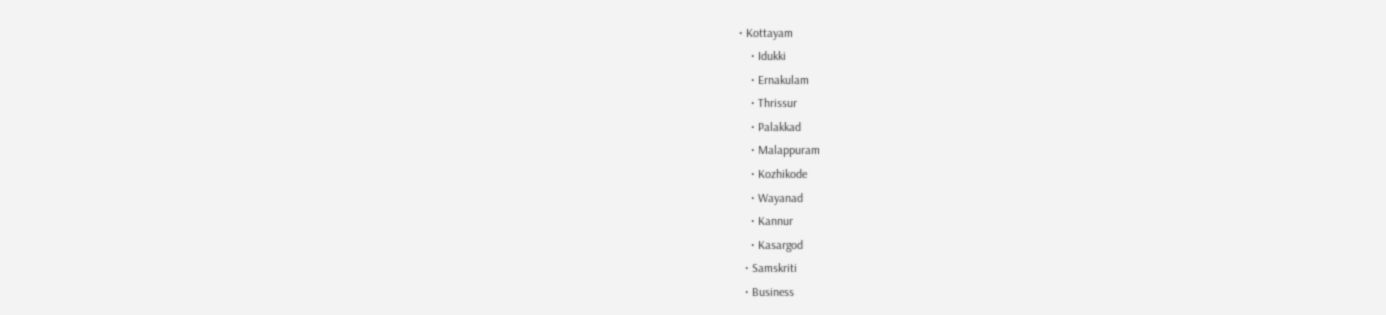• Kottayam
    • Idukki
    • Ernakulam
    • Thrissur
    • Palakkad
    • Malappuram
    • Kozhikode
    • Wayanad
    • Kannur
    • Kasargod
  • Samskriti
  • Business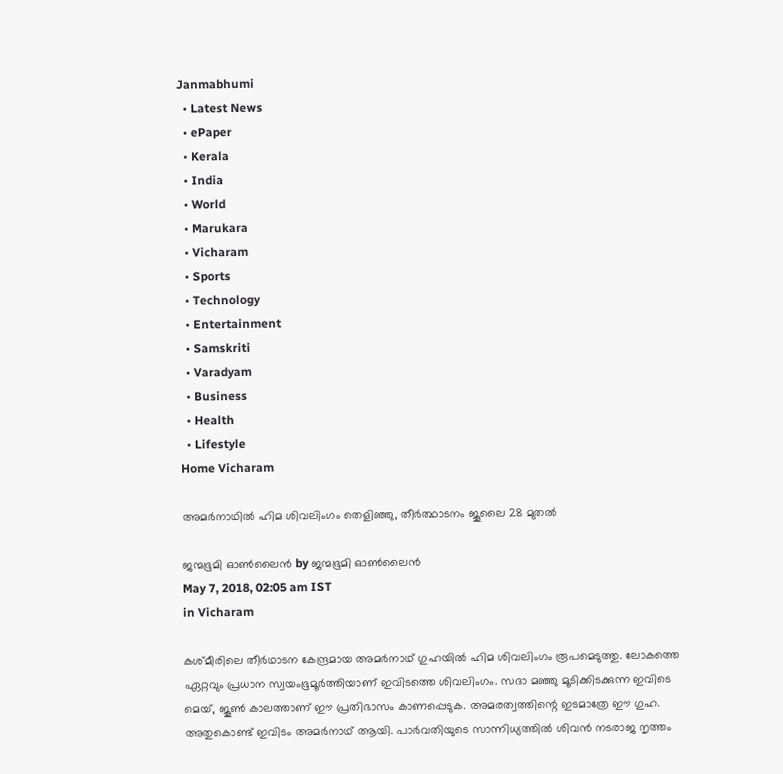Janmabhumi
  • Latest News
  • ePaper
  • Kerala
  • India
  • World
  • Marukara
  • Vicharam
  • Sports
  • Technology
  • Entertainment
  • Samskriti
  • Varadyam
  • Business
  • Health
  • Lifestyle
Home Vicharam

അമര്‍നാഥില്‍ ഹിമ ശിവലിംഗം തെളിഞ്ഞു, തീര്‍ത്ഥാടനം ജൂലൈ 28 മുതല്‍

ജന്മഭൂമി ഓണ്‍ലൈന്‍ by ജന്മഭൂമി ഓണ്‍ലൈന്‍
May 7, 2018, 02:05 am IST
in Vicharam

കശ്മീരിലെ തീര്‍ഥാടന കേന്ദ്രമായ അമര്‍നാഥ് ഗുഹയില്‍ ഹിമ ശിവലിംഗം രൂപമെടുത്തു. ലോകത്തെ ഏറ്റവും പ്രധാന സ്വയംഭൂമൂര്‍ത്തിയാണ് ഇവിടത്തെ ശിവലിംഗം. സദാ മഞ്ഞു മൂടിക്കിടക്കുന്ന ഇവിടെ മെയ്, ജൂണ്‍ കാലത്താണ് ഈ പ്രതിഭാസം കാണപ്പെടുക. അമരത്വത്തിന്റെ ഇടമാത്രേ ഈ ഗുഹ. അതുകൊണ്ട് ഇവിടം അമര്‍നാഥ് ആയി. പാര്‍വതിയുടെ സാന്നിധ്യത്തില്‍ ശിവന്‍ നടരാജ നൃത്തം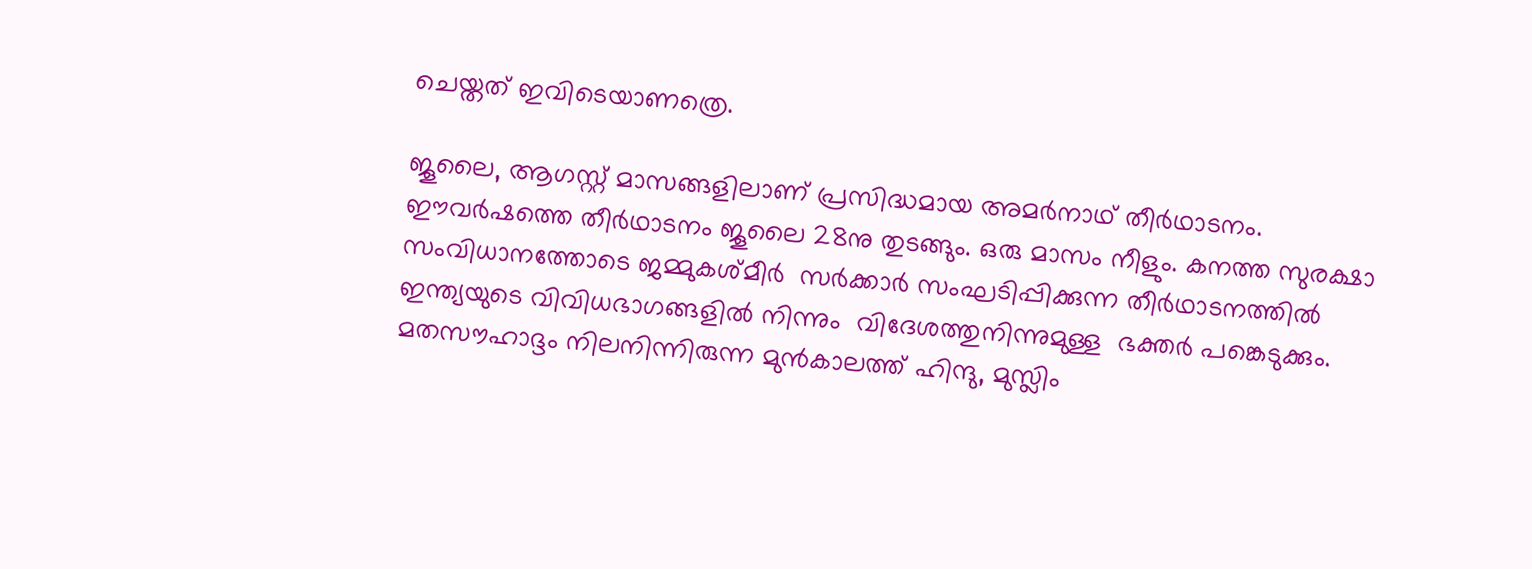ചെയ്തത് ഇവിടെയാണത്രെ.

ജൂലൈ, ആഗസ്റ്റ് മാസങ്ങളിലാണ് പ്രസിദ്ധമായ അമര്‍നാഥ് തീര്‍ഥാടനം. ഈവര്‍ഷത്തെ തീര്‍ഥാടനം ജൂലൈ 28നു തുടങ്ങും. ഒരു മാസം നീളും. കനത്ത സുരക്ഷാ സംവിധാനത്തോടെ ജമ്മുകശ്മീര്‍  സര്‍ക്കാര്‍ സംഘടിപ്പിക്കുന്ന തീര്‍ഥാടനത്തില്‍ ഇന്ത്യയുടെ വിവിധഭാഗങ്ങളില്‍ നിന്നും  വിദേശത്തുനിന്നുമുള്ള  ഭക്തര്‍ പങ്കെടുക്കും. മതസൗഹാദ്ദം നിലനിന്നിരുന്ന മുന്‍കാലത്ത് ഹിന്ദു, മുസ്ലിം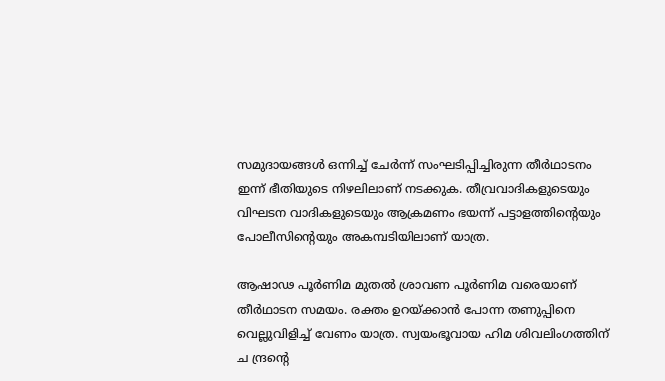സമുദായങ്ങള്‍ ഒന്നിച്ച് ചേര്‍ന്ന് സംഘടിപ്പിച്ചിരുന്ന തീര്‍ഥാടനം ഇന്ന് ഭീതിയുടെ നിഴലിലാണ് നടക്കുക. തീവ്രവാദികളുടെയും വിഘടന വാദികളുടെയും ആക്രമണം ഭയന്ന് പട്ടാളത്തിന്റെയും പോലീസിന്റെയും അകമ്പടിയിലാണ് യാത്ര.

ആഷാഢ പൂര്‍ണിമ മുതല്‍ ശ്രാവണ പൂര്‍ണിമ വരെയാണ് തീര്‍ഥാടന സമയം. രക്തം ഉറയ്‌ക്കാന്‍ പോന്ന തണുപ്പിനെ വെല്ലുവിളിച്ച് വേണം യാത്ര. സ്വയംഭൂവായ ഹിമ ശിവലിംഗത്തിന് ച ന്ദ്രന്റെ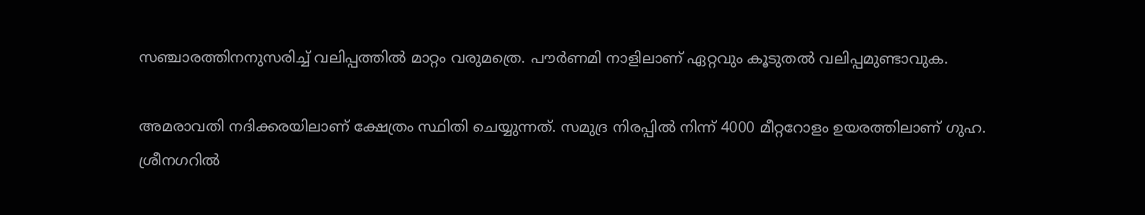സഞ്ചാരത്തിനനുസരിച്ച് വലിപ്പത്തില്‍ മാറ്റം വരുമത്രെ. പൗര്‍ണമി നാളിലാണ് ഏറ്റവും കൂടുതല്‍ വലിപ്പമുണ്ടാവുക.

അമരാവതി നദിക്കരയിലാണ് ക്ഷേത്രം സ്ഥിതി ചെയ്യുന്നത്. സമുദ്ര നിരപ്പില്‍ നിന്ന് 4000 മീറ്ററോളം ഉയരത്തിലാണ് ഗുഹ. ശ്രീനഗറില്‍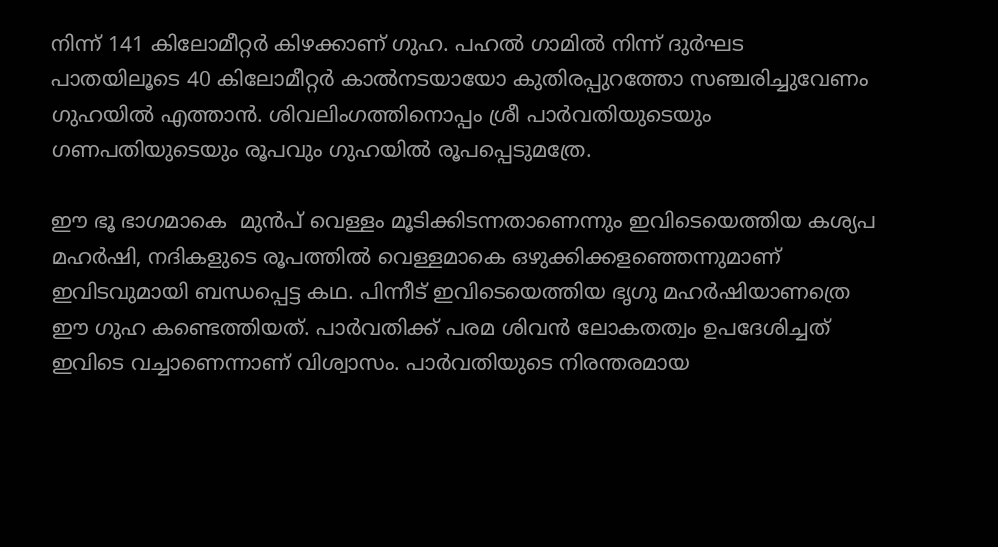നിന്ന് 141 കിലോമീറ്റര്‍ കിഴക്കാണ് ഗുഹ. പഹല്‍ ഗാമില്‍ നിന്ന് ദുര്‍ഘട പാതയിലൂടെ 40 കിലോമീറ്റര്‍ കാല്‍നടയായോ കുതിരപ്പുറത്തോ സഞ്ചരിച്ചുവേണം ഗുഹയില്‍ എത്താന്‍. ശിവലിംഗത്തിനൊപ്പം ശ്രീ പാര്‍വതിയുടെയും ഗണപതിയുടെയും രൂപവും ഗുഹയില്‍ രൂപപ്പെടുമത്രേ.

ഈ ഭൂ ഭാഗമാകെ  മുന്‍പ് വെള്ളം മൂടിക്കിടന്നതാണെന്നും ഇവിടെയെത്തിയ കശ്യപ മഹര്‍ഷി, നദികളുടെ രൂപത്തില്‍ വെള്ളമാകെ ഒഴുക്കിക്കളഞ്ഞെന്നുമാണ് ഇവിടവുമായി ബന്ധപ്പെട്ട കഥ. പിന്നീട് ഇവിടെയെത്തിയ ഭൃഗു മഹര്‍ഷിയാണത്രെ ഈ ഗുഹ കണ്ടെത്തിയത്. പാര്‍വതിക്ക് പരമ ശിവന്‍ ലോകതത്വം ഉപദേശിച്ചത് ഇവിടെ വച്ചാണെന്നാണ് വിശ്വാസം. പാര്‍വതിയുടെ നിരന്തരമായ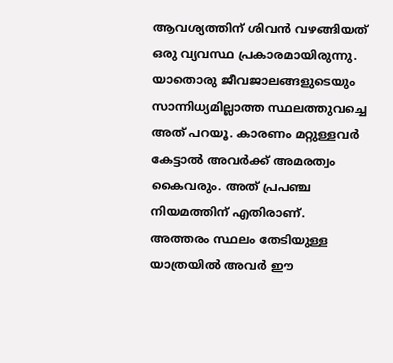ആവശ്യത്തിന് ശിവന്‍ വഴങ്ങിയത് ഒരു വ്യവസ്ഥ പ്രകാരമായിരുന്നു. യാതൊരു ജീവജാലങ്ങളുടെയും സാന്നിധ്യമില്ലാത്ത സ്ഥലത്തുവച്ചെ അത് പറയൂ. കാരണം മറ്റുള്ളവര്‍ കേട്ടാല്‍ അവര്‍ക്ക് അമരത്വം കൈവരും. അത് പ്രപഞ്ച നിയമത്തിന് എതിരാണ്. അത്തരം സ്ഥലം തേടിയുള്ള യാത്രയില്‍ അവര്‍ ഈ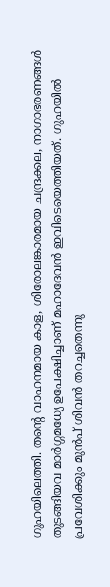ഗുഹയിലെത്തി. തന്റെ വാഹനമായ കാള, ശിരോലങ്കാരമായ ചന്ദ്രക്കല, നാഗാഭരണങ്ങള്‍ തുടങ്ങിയവ മാര്‍ഗ്ഗമധ്യേ ഉപേക്ഷിച്ചാണ് മഹാദേവന്‍ ഇവിടെയെത്തിയത്. ഗുഹയില്‍ പ്രവേശിക്കും മുന്‍പ് ശിവന്‍ തറച്ചതെന്നു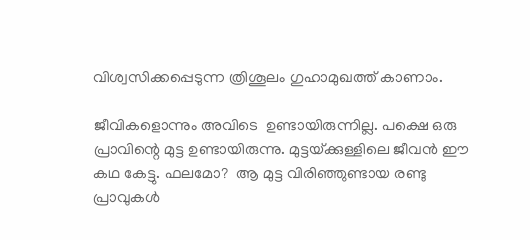വിശ്വസിക്കപ്പെടുന്ന ത്രിശൂലം ഗുഹാമുഖത്ത് കാണാം.

ജീവികളൊന്നും അവിടെ  ഉണ്ടായിരുന്നില്ല. പക്ഷെ ഒരു പ്രാവിന്റെ മുട്ട ഉണ്ടായിരുന്നു. മുട്ടയ്‌ക്കുള്ളിലെ ജീവന്‍ ഈ കഥ കേട്ടു. ഫലമോ?  ആ മുട്ട വിരിഞ്ഞുണ്ടായ രണ്ടു പ്രാവുകള്‍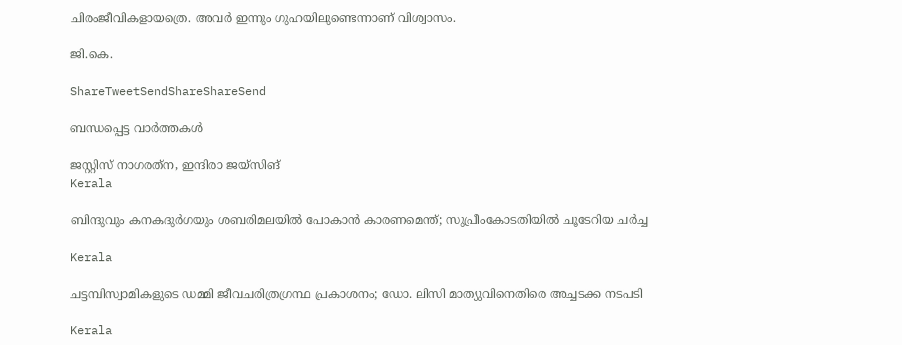ചിരംജീവികളായത്രെ. അവര്‍ ഇന്നും ഗുഹയിലുണ്ടെന്നാണ് വിശ്വാസം.

ജി.കെ.

ShareTweetSendShareShareSend

ബന്ധപ്പെട്ട വാര്‍ത്തകള്‍

ജസ്റ്റിസ് നാഗരത്‌ന, ഇന്ദിരാ ജയ്‌സിങ്‌
Kerala

ബിന്ദുവും കനകദുര്‍ഗയും ശബരിമലയില്‍ പോകാന്‍ കാരണമെന്ത്; സുപ്രീംകോടതിയില്‍ ചൂടേറിയ ചര്‍ച്ച

Kerala

ചട്ടമ്പിസ്വാമികളുടെ ഡമ്മി ജീവചരിത്രഗ്രന്ഥ പ്രകാശനം; ഡോ. ലിസി മാത്യുവിനെതിരെ അച്ചടക്ക നടപടി

Kerala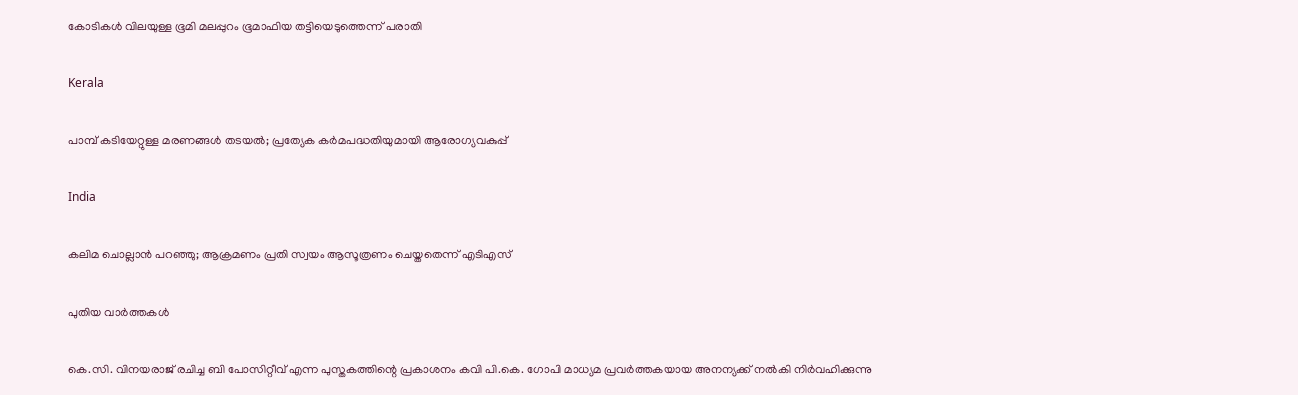കോടികള്‍ വിലയുള്ള ഭൂമി മലപ്പുറം ഭൂമാഫിയ തട്ടിയെടുത്തെന്ന് പരാതി

Kerala

പാമ്പ് കടിയേറ്റുള്ള മരണങ്ങള്‍ തടയല്‍; പ്രത്യേക കര്‍മപദ്ധതിയുമായി ആരോഗ്യവകുപ്പ്

India

കലിമ ചൊല്ലാന്‍ പറഞ്ഞു; ആക്രമണം പ്രതി സ്വയം ആസൂത്രണം ചെയ്തതെന്ന് എടിഎസ്

പുതിയ വാര്‍ത്തകള്‍

കെ.സി. വിനയരാജ് രചിച്ച ബി പോസിറ്റീവ് എന്ന പുസ്തകത്തിന്റെ പ്രകാശനം കവി പി.കെ. ഗോപി മാധ്യമ പ്രവര്‍ത്തകയായ അനന്യക്ക് നല്‍കി നിര്‍വഹിക്കുന്നു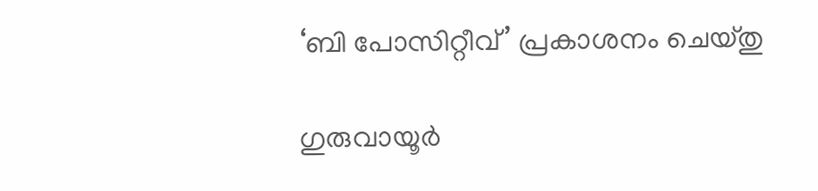‘ബി പോസിറ്റീവ്’ പ്രകാശനം ചെയ്തു

ഗുരുവായൂര്‍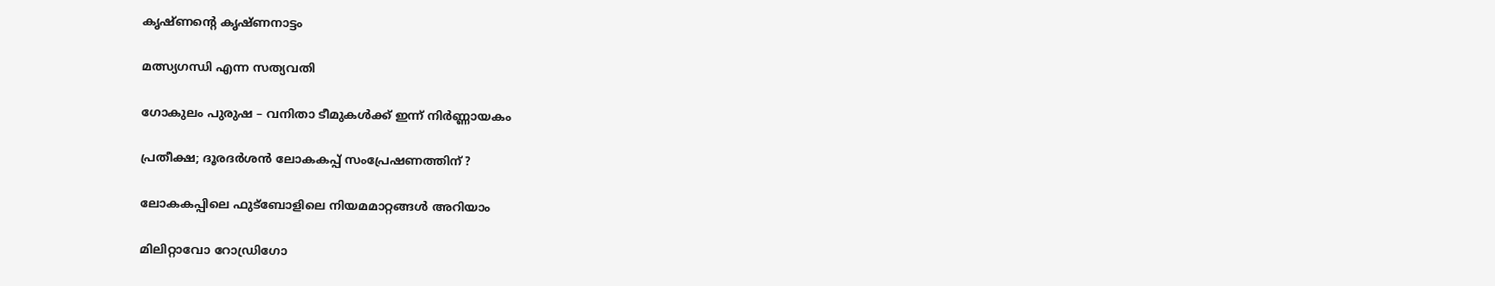കൃഷ്ണന്റെ കൃഷ്ണനാട്ടം

മത്സ്യഗന്ധി എന്ന സത്യവതി

ഗോകുലം പുരുഷ – വനിതാ ടീമുകള്‍ക്ക് ഇന്ന് നിര്‍ണ്ണായകം

പ്രതീക്ഷ; ദൂരദര്‍ശന്‍ ലോകകപ്പ് സംപ്രേഷണത്തിന് ?

ലോകകപ്പിലെ ഫുട്‌ബോളിലെ നിയമമാറ്റങ്ങള്‍ അറിയാം

മിലിറ്റാവോ റോഡ്രിഗോ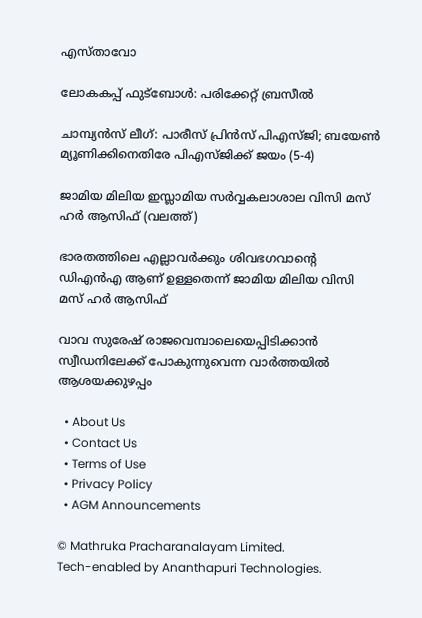എസ്താവോ

ലോകകപ്പ് ഫുട്‌ബോള്‍: പരിക്കേറ്റ് ബ്രസീല്‍

ചാമ്പ്യന്‍സ് ലീഗ്: പാരീസ് പ്രിന്‍സ് പിഎസ്ജി; ബയേണ്‍ മ്യൂണിക്കിനെതിരേ പിഎസ്ജിക്ക് ജയം (5-4)

ജാമിയ മിലിയ ഇസ്ലാമിയ സര്‍വ്വകലാശാല വിസി മസ് ഹര്‍ ആസിഫ് (വലത്ത്)

ഭാരതത്തിലെ എല്ലാവര്‍ക്കും ശിവഭഗവാന്റെ ഡിഎന്‍എ ആണ് ഉള്ളതെന്ന് ജാമിയ മിലിയ വിസി മസ് ഹര്‍ ആസിഫ്

വാവ സുരേഷ് രാജവെമ്പാലെയെപ്പിടിക്കാന്‍ സ്വീഡനിലേക്ക് പോകുന്നുവെന്ന വാര്‍ത്തയില്‍ ആശയക്കുഴപ്പം

  • About Us
  • Contact Us
  • Terms of Use
  • Privacy Policy
  • AGM Announcements

© Mathruka Pracharanalayam Limited.
Tech-enabled by Ananthapuri Technologies.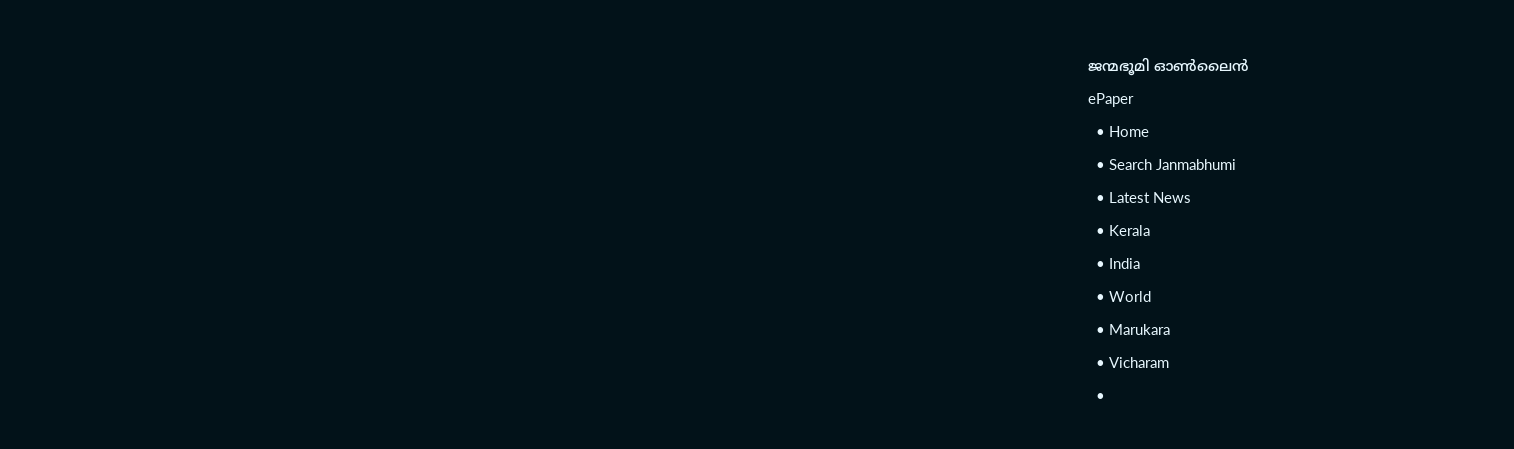ജന്മഭൂമി ഓണ്‍ലൈന്‍
ePaper
  • Home
  • Search Janmabhumi
  • Latest News
  • Kerala
  • India
  • World
  • Marukara
  • Vicharam
  •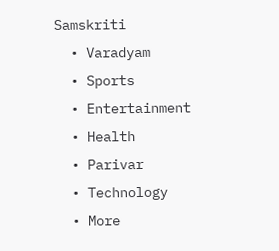Samskriti
  • Varadyam
  • Sports
  • Entertainment
  • Health
  • Parivar
  • Technology
  • More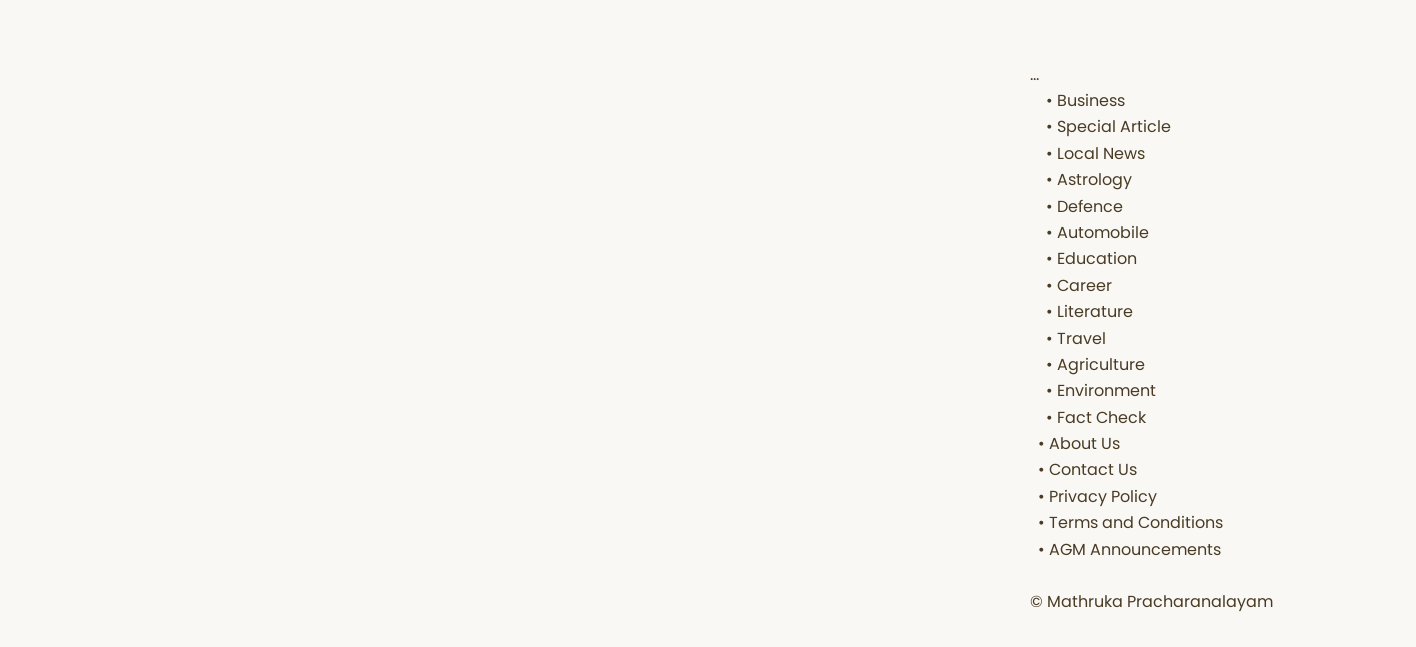…
    • Business
    • Special Article
    • Local News
    • Astrology
    • Defence
    • Automobile
    • Education
    • Career
    • Literature
    • Travel
    • Agriculture
    • Environment
    • Fact Check
  • About Us
  • Contact Us
  • Privacy Policy
  • Terms and Conditions
  • AGM Announcements

© Mathruka Pracharanalayam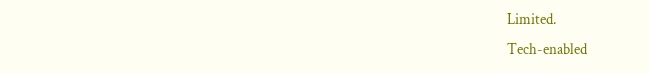Limited.
Tech-enabled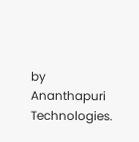by Ananthapuri Technologies.